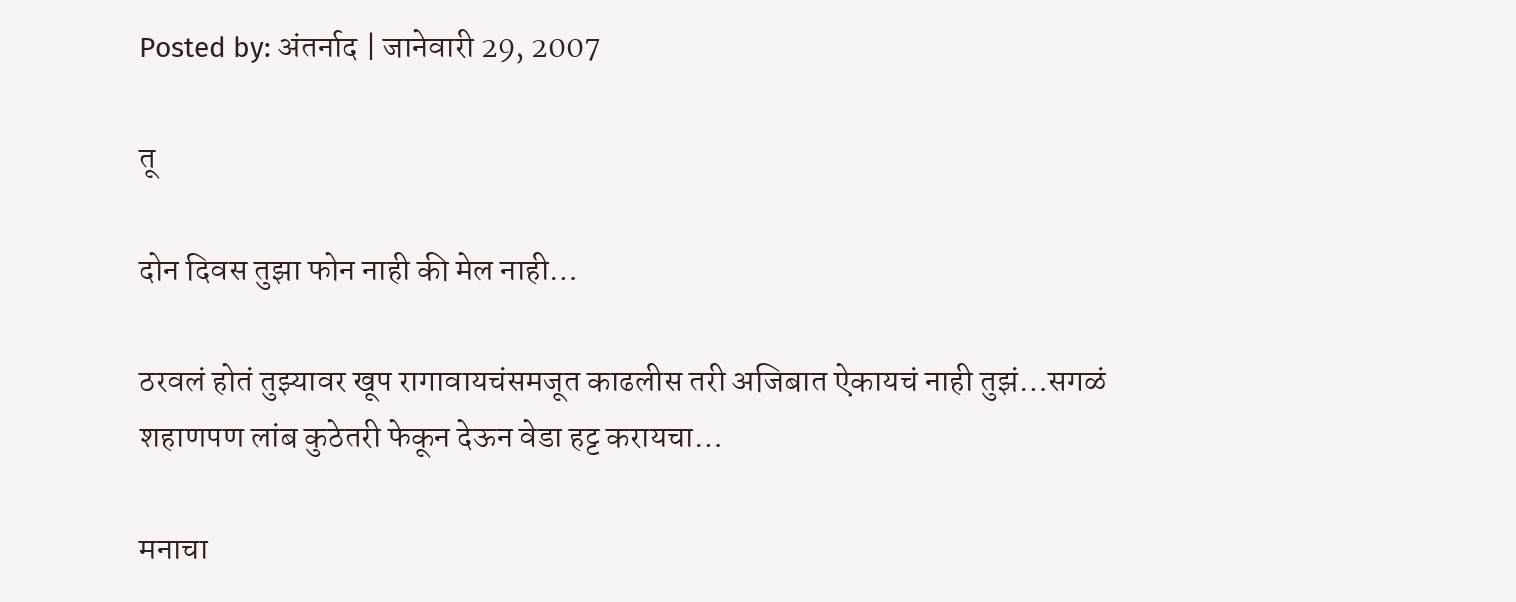Posted by: अंतर्नाद | जानेवारी 29, 2007

तू

दोन दिवस तुझा फोन नाही की मेल नाही…

ठरवलं होतं तुझ्यावर खूप रागावायचंसमजूत काढलीस तरी अजिबात ऐकायचं नाही तुझं…सगळं शहाणपण लांब कुठेतरी फेकून देऊन वेडा हट्ट करायचा…

मनाचा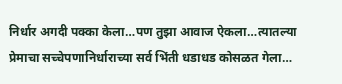निर्धार अगदी पक्का केला…पण तुझा आवाज ऐकला…त्यातल्या प्रेमाचा सच्चेपणानिर्धाराच्या सर्व भिंती धडाधड कोसळत गेला…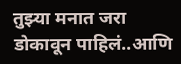तुझ्या मनात जरा डोकावून पाहिलं..आणि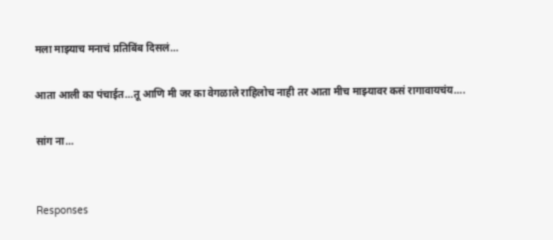मला माझ्याच मनाचं प्रतिबिंब दिसलं…

आता आली का पंचाईत…तू आणि मी जर का वेगळाले राहिलोच नाही तर आता मीच माझ्यावर कसं रागावायचंय….

सांग ना…


Responses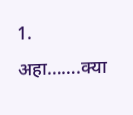1. अहा…….क्या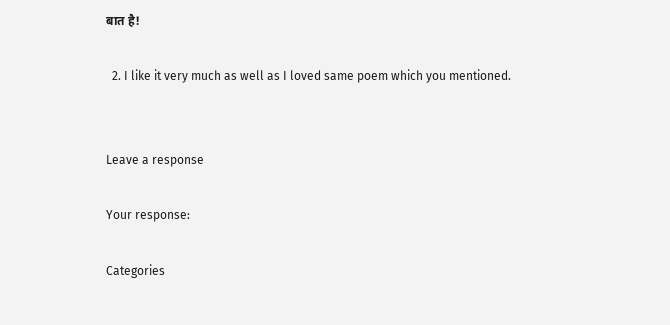बात है!

  2. I like it very much as well as I loved same poem which you mentioned.


Leave a response

Your response:

Categories